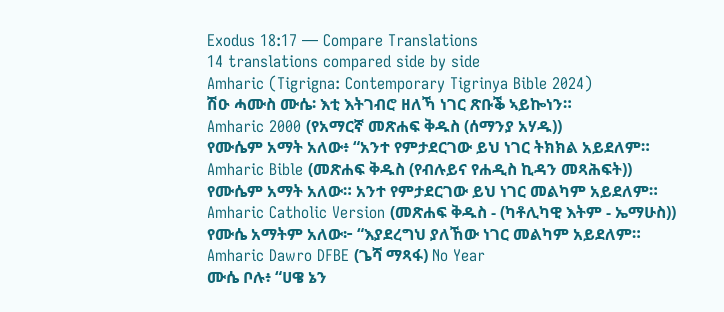Exodus 18:17 — Compare Translations
14 translations compared side by side
Amharic (Tigrigna: Contemporary Tigrinya Bible 2024)
ሽዑ ሓሙስ ሙሴ፡ እቲ እትገብሮ ዘለኻ ነገር ጽቡቕ ኣይኰነን።
Amharic 2000 (የአማርኛ መጽሐፍ ቅዱስ (ሰማንያ አሃዱ))
የሙሴም አማት አለው፥ “አንተ የምታደርገው ይህ ነገር ትክክል አይደለም።
Amharic Bible (መጽሐፍ ቅዱስ (የብሉይና የሐዲስ ኪዳን መጻሕፍት))
የሙሴም አማት አለው። አንተ የምታደርገው ይህ ነገር መልካም አይደለም።
Amharic Catholic Version (መጽሐፍ ቅዱስ - (ካቶሊካዊ እትም - ኤማሁስ))
የሙሴ አማትም አለው፦ “እያደረግህ ያለኸው ነገር መልካም አይደለም።
Amharic Dawro DFBE (ጌሻ ማጻፋ) No Year
ሙሴ ቦሉ፥ “ሀዌ ኔን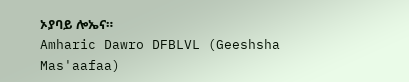ኦያባይ ሎኤና።
Amharic Dawro DFBLVL (Geeshsha Mas'aafaa)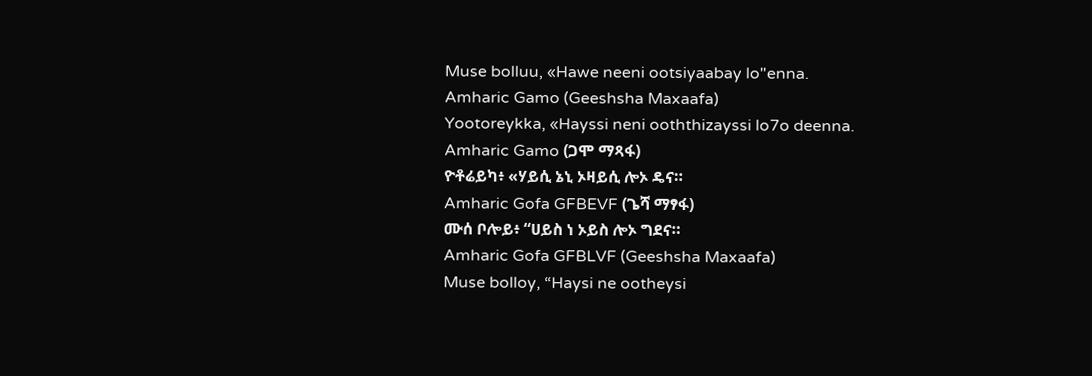Muse bolluu, «Hawe neeni ootsiyaabay lo"enna.
Amharic Gamo (Geeshsha Maxaafa)
Yootoreykka, «Hayssi neni ooththizayssi lo7o deenna.
Amharic Gamo (ጋሞ ማጻፋ)
ዮቶሬይካ፥ «ሃይሲ ኔኒ ኦዛይሲ ሎኦ ዴና።
Amharic Gofa GFBEVF (ጌሻ ማፃፋ)
ሙሰ ቦሎይ፥ “ሀይስ ነ ኦይስ ሎኦ ግደና።
Amharic Gofa GFBLVF (Geeshsha Maxaafa)
Muse bolloy, “Haysi ne ootheysi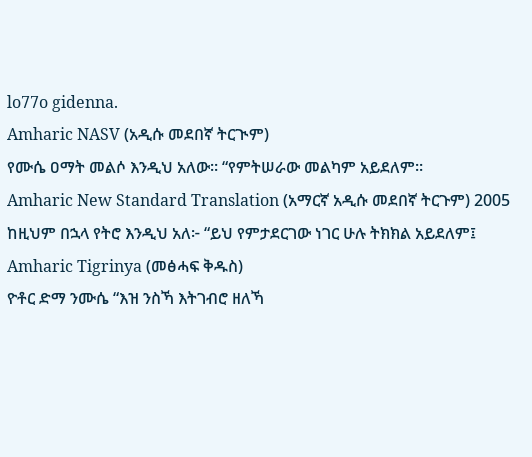lo77o gidenna.
Amharic NASV (አዲሱ መደበኛ ትርጒም)
የሙሴ ዐማት መልሶ እንዲህ አለው። “የምትሠራው መልካም አይደለም።
Amharic New Standard Translation (አማርኛ አዲሱ መደበኛ ትርጉም) 2005
ከዚህም በኋላ የትሮ እንዲህ አለ፦ “ይህ የምታደርገው ነገር ሁሉ ትክክል አይደለም፤
Amharic Tigrinya (መፅሓፍ ቅዱስ)
ዮቶር ድማ ንሙሴ “እዝ ንስኻ እትገብሮ ዘለኻ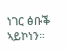ነገር ፅቡቕ ኣይኮነን።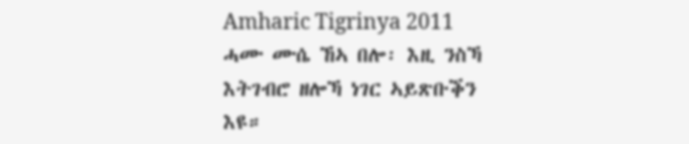Amharic Tigrinya 2011
ሓሙ ሙሴ ኸኣ በሎ፡ እዚ ንስኻ እትገብሮ ዘሎኻ ነገር ኣይጽቡቕን እዩ።